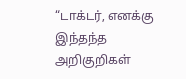“டாக்டர், எனக்கு இந்தந்த அறிகுறிகள்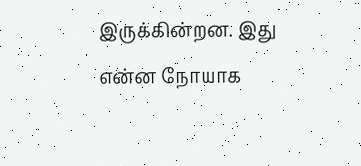இருக்கின்றன. இது என்ன நோயாக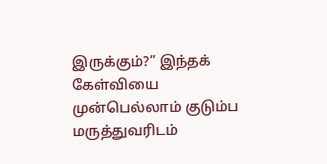இருக்கும்?” இந்தக் கேள்வியை முன்பெல்லாம் குடும்ப மருத்துவரிடம்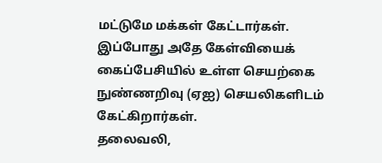மட்டுமே மக்கள் கேட்டார்கள். இப்போது அதே கேள்வியைக் கைப்பேசியில் உள்ள செயற்கை நுண்ணறிவு (ஏஐ) செயலிகளிடம் கேட்கிறார்கள்.
தலைவலி,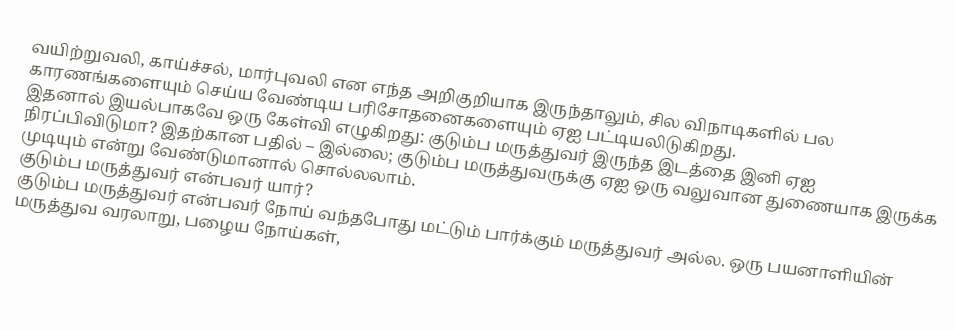வயிற்றுவலி, காய்ச்சல், மார்புவலி என எந்த அறிகுறியாக இருந்தாலும், சில விநாடிகளில் பல காரணங்களையும் செய்ய வேண்டிய பரிசோதனைகளையும் ஏஐ பட்டியலிடுகிறது.
இதனால் இயல்பாகவே ஒரு கேள்வி எழுகிறது: குடும்ப மருத்துவர் இருந்த இடத்தை இனி ஏஐ நிரப்பிவிடுமா? இதற்கான பதில் – இல்லை; குடும்ப மருத்துவருக்கு ஏஐ ஒரு வலுவான துணையாக இருக்க முடியும் என்று வேண்டுமானால் சொல்லலாம்.
குடும்ப மருத்துவர் என்பவர் யார்?
குடும்ப மருத்துவர் என்பவர் நோய் வந்தபோது மட்டும் பார்க்கும் மருத்துவர் அல்ல. ஒரு பயனாளியின் மருத்துவ வரலாறு, பழைய நோய்கள்,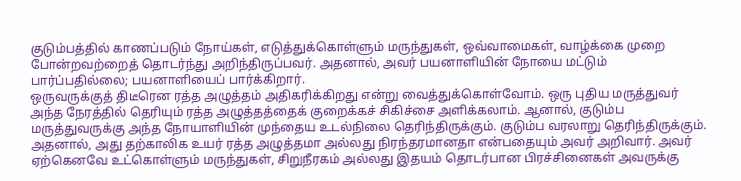குடும்பத்தில் காணப்படும் நோய்கள், எடுத்துக்கொள்ளும் மருந்துகள், ஒவ்வாமைகள், வாழ்க்கை முறை போன்றவற்றைத் தொடர்ந்து அறிந்திருப்பவர். அதனால், அவர் பயனாளியின் நோயை மட்டும் பார்ப்பதில்லை; பயனாளியைப் பார்க்கிறார்.
ஒருவருக்குத் திடீரென ரத்த அழுத்தம் அதிகரிக்கிறது என்று வைத்துக்கொள்வோம். ஒரு புதிய மருத்துவர் அந்த நேரத்தில் தெரியும் ரத்த அழுத்தத்தைக் குறைக்கச் சிகிச்சை அளிக்கலாம். ஆனால், குடும்ப மருத்துவருக்கு அந்த நோயாளியின் முந்தைய உடல்நிலை தெரிந்திருக்கும். குடும்ப வரலாறு தெரிந்திருக்கும்.
அதனால், அது தற்காலிக உயர் ரத்த அழுத்தமா அல்லது நிரந்தரமானதா என்பதையும் அவர் அறிவார். அவர் ஏற்கெனவே உட்கொள்ளும் மருந்துகள், சிறுநீரகம் அல்லது இதயம் தொடர்பான பிரச்சினைகள் அவருக்கு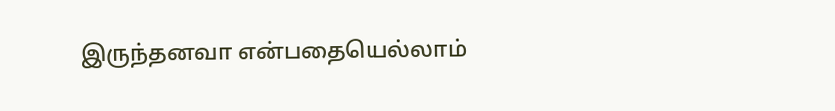இருந்தனவா என்பதையெல்லாம்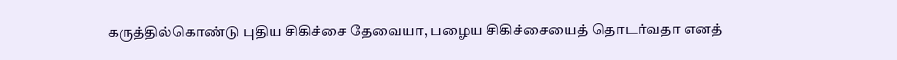கருத்தில்கொண்டு புதிய சிகிச்சை தேவையா, பழைய சிகிச்சையைத் தொடர்வதா எனத்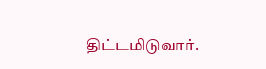திட்டமிடுவார்.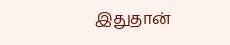இதுதான்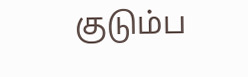குடும்ப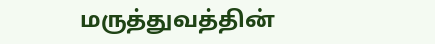மருத்துவத்தின்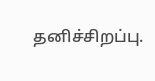தனிச்சிறப்பு.